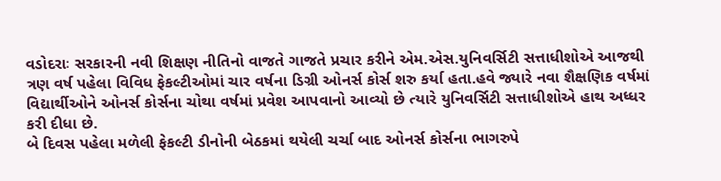વડોદરાઃ સરકારની નવી શિક્ષણ નીતિનો વાજતે ગાજતે પ્રચાર કરીને એમ.એસ.યુનિવર્સિટી સત્તાધીશોએ આજથી ત્રણ વર્ષ પહેલા વિવિધ ફેકલ્ટીઓમાં ચાર વર્ષના ડિગ્રી ઓનર્સ કોર્સ શરુ કર્યા હતા.હવે જ્યારે નવા શૈક્ષણિક વર્ષમાં વિદ્યાર્થીઓને ઓનર્સ કોર્સના ચોથા વર્ષમાં પ્રવેશ આપવાનો આવ્યો છે ત્યારે યુનિવર્સિટી સત્તાધીશોએ હાથ અધ્ધર કરી દીધા છે.
બે દિવસ પહેલા મળેલી ફેકલ્ટી ડીનોની બેઠકમાં થયેલી ચર્ચા બાદ ઓનર્સ કોર્સના ભાગરુપે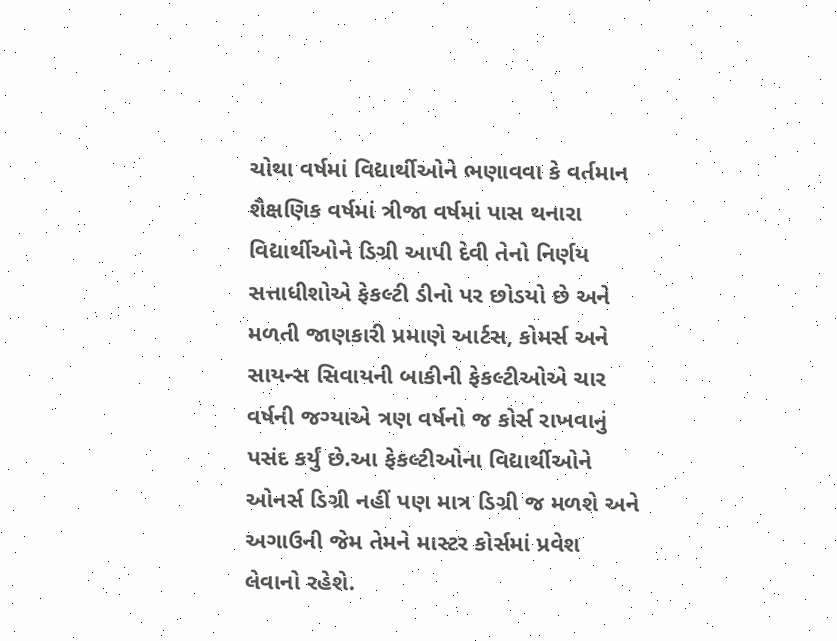ચોથા વર્ષમાં વિદ્યાર્થીઓને ભણાવવા કે વર્તમાન શૈક્ષણિક વર્ષમાં ત્રીજા વર્ષમાં પાસ થનારા વિદ્યાર્થીઓને ડિગ્રી આપી દેવી તેનો નિર્ણય સત્તાધીશોએ ફેકલ્ટી ડીનો પર છોડયો છે અને મળતી જાણકારી પ્રમાણે આર્ટસ, કોમર્સ અને સાયન્સ સિવાયની બાકીની ફેકલ્ટીઓએ ચાર વર્ષની જગ્યાએ ત્રણ વર્ષનો જ કોર્સ રાખવાનું પસંદ કર્યું છે.આ ફેકલ્ટીઓના વિદ્યાર્થીઓને ઓનર્સ ડિગ્રી નહીં પણ માત્ર ડિગ્રી જ મળશે અને અગાઉની જેમ તેમને માસ્ટર કોર્સમાં પ્રવેશ લેવાનો રહેશે.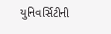યુનિવર્સિટીની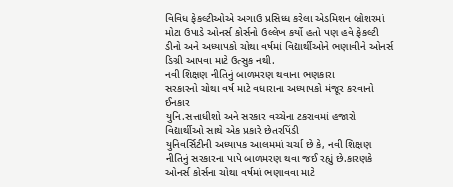વિવિધ ફેકલ્ટીઓએ અગાઉ પ્રસિધ્ધ કરેલા એડમિશન બ્રોશરમાં મોટા ઉપાડે ઓનર્સ કોર્સનો ઉલ્લેખ કર્યો હતો પણ હવે ફેકલ્ટી ડીનો અને અધ્યાપકો ચોથા વર્ષમાં વિદ્યાર્થીઓને ભણાવીને ઓનર્સ ડિગ્રી આપવા માટે ઉત્સુક નથી.
નવી શિક્ષણ નીતિનું બાળમરણ થવાના ભણકારા
સરકારનો ચોથા વર્ષ માટે વધારાના અધ્યાપકો મંજૂર કરવાનો ઈનકાર
યુનિ.સત્તાધીશો અને સરકાર વચ્ચેના ટકરાવમાં હજારો વિદ્યાર્થીઓ સાથે એક પ્રકારે છેતરપિંડી
યુનિવર્સિટીની અધ્યાપક આલમમાં ચર્ચા છે કે, નવી શિક્ષણ નીતિનું સરકારના પાપે બાળમરણ થવા જઈ રહ્યું છે.કારણકે ઓનર્સ કોર્સના ચોથા વર્ષમાં ભણાવવા માટે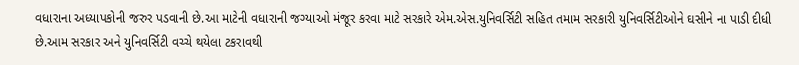વધારાના અધ્યાપકોની જરુર પડવાની છે.આ માટેની વધારાની જગ્યાઓ મંજૂર કરવા માટે સરકારે એમ.એસ.યુનિવર્સિટી સહિત તમામ સરકારી યુનિવર્સિટીઓને ઘસીને ના પાડી દીધી છે.આમ સરકાર અને યુનિવર્સિટી વચ્ચે થયેલા ટકરાવથી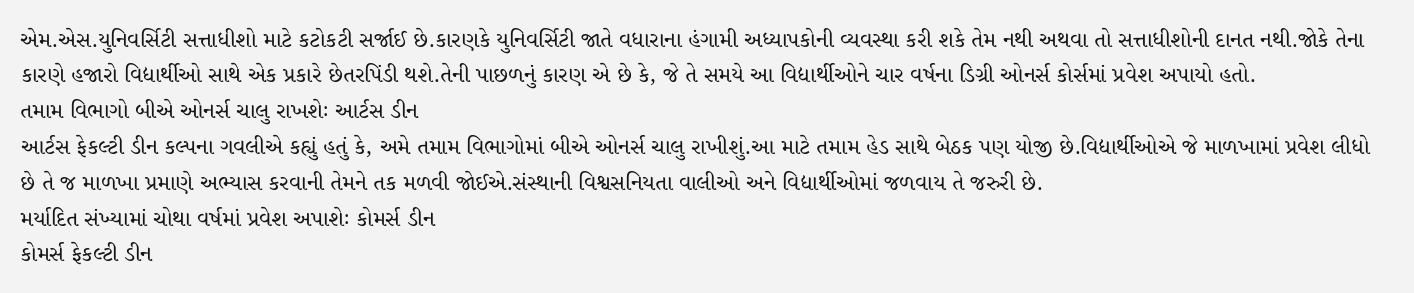એમ.એસ.યુનિવર્સિટી સત્તાધીશો માટે કટોકટી સર્જાઈ છે.કારણકે યુનિવર્સિટી જાતે વધારાના હંગામી અધ્યાપકોની વ્યવસ્થા કરી શકે તેમ નથી અથવા તો સત્તાધીશોની દાનત નથી.જોકે તેના કારણે હજારો વિદ્યાર્થીઓ સાથે એક પ્રકારે છેતરપિંડી થશે.તેની પાછળનું કારણ એ છે કે, જે તે સમયે આ વિદ્યાર્થીઓને ચાર વર્ષના ડિગ્રી ઓનર્સ કોર્સમાં પ્રવેશ અપાયો હતો.
તમામ વિભાગો બીએ ઓનર્સ ચાલુ રાખશેઃ આર્ટસ ડીન
આર્ટસ ફેકલ્ટી ડીન કલ્પના ગવલીએ કહ્યું હતું કે, અમે તમામ વિભાગોમાં બીએ ઓનર્સ ચાલુ રાખીશું.આ માટે તમામ હેડ સાથે બેઠક પણ યોજી છે.વિદ્યાર્થીઓએ જે માળખામાં પ્રવેશ લીધો છે તે જ માળખા પ્રમાણે અભ્યાસ કરવાની તેમને તક મળવી જોઈએ.સંસ્થાની વિશ્વસનિયતા વાલીઓ અને વિદ્યાર્થીઓમાં જળવાય તે જરુરી છે.
મર્યાદિત સંખ્યામાં ચોથા વર્ષમાં પ્રવેશ અપાશેઃ કોમર્સ ડીન
કોમર્સ ફેકલ્ટી ડીન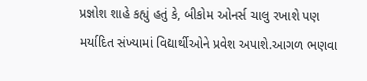પ્રજ્ઞોશ શાહે કહ્યું હતું કે, બીકોમ ઓનર્સ ચાલુ રખાશે પણ મર્યાદિત સંખ્યામાં વિદ્યાર્થીઓને પ્રવેશ અપાશે.આગળ ભણવા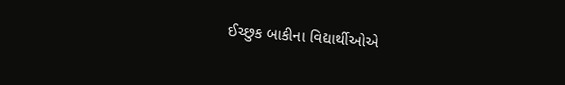ઈચ્છુક બાકીના વિદ્યાર્થીઓએ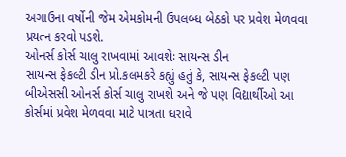અગાઉના વર્ષોની જેમ એમકોમની ઉપલબ્ધ બેઠકો પર પ્રવેશ મેળવવા પ્રયત્ન કરવો પડશે.
ઓનર્સ કોર્સ ચાલુ રાખવામાં આવશેઃ સાયન્સ ડીન
સાયન્સ ફેકલ્ટી ડીન પ્રો.કલમકરે કહ્યું હતું કે, સાયન્સ ફેકલ્ટી પણ બીએસસી ઓનર્સ કોર્સ ચાલુ રાખશે અને જે પણ વિદ્યાર્થીઓ આ કોર્સમાં પ્રવેશ મેળવવા માટે પાત્રતા ધરાવે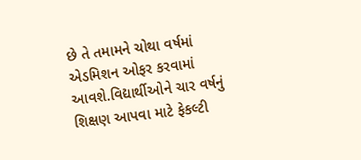છે તે તમામને ચોથા વર્ષમાં એડમિશન ઓફર કરવામાં આવશે.વિદ્યાર્થીઓને ચાર વર્ષનું શિક્ષણ આપવા માટે ફેકલ્ટી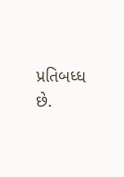પ્રતિબધ્ધ છે.